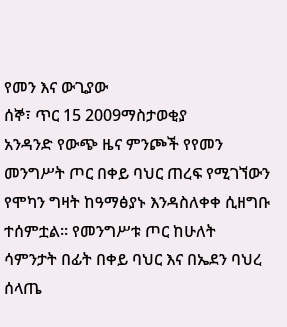የመን እና ውጊያው
ሰኞ፣ ጥር 15 2009ማስታወቂያ
አንዳንድ የውጭ ዜና ምንጮች የየመን መንግሥት ጦር በቀይ ባህር ጠረፍ የሚገኘውን የሞካን ግዛት ከዓማፅያኑ እንዳስለቀቀ ሲዘግቡ ተሰምቷል። የመንግሥቱ ጦር ከሁለት ሳምንታት በፊት በቀይ ባህር እና በኤደን ባህረ ሰላጤ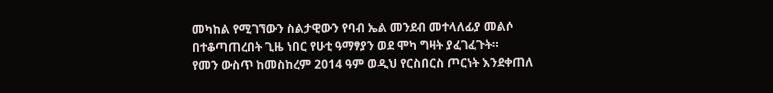መካከል የሚገኘውን ስልታዊውን የባብ ኤል መንደብ መተላለፊያ መልሶ በተቆጣጠረበት ጊዜ ነበር የሁቲ ዓማፃያን ወደ ሞካ ግዛት ያፈገፈጉት።
የመን ውስጥ ከመስከረም 2014 ዓም ወዲህ የርስበርስ ጦርነት እንደቀጠለ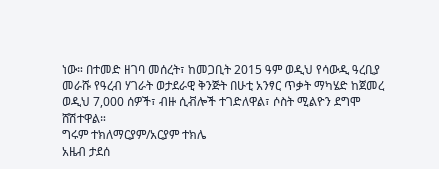ነው። በተመድ ዘገባ መሰረት፣ ከመጋቢት 2015 ዓም ወዲህ የሳውዲ ዓረቢያ መራሹ የዓረብ ሃገራት ወታደራዊ ቅንጅት በሁቲ አንፃር ጥቃት ማካሄድ ከጀመረ ወዲህ 7,000 ሰዎች፣ ብዙ ሲቭሎች ተገድለዋል፣ ሶስት ሚልዮን ደግሞ ሸሽተዋል።
ግሩም ተክለማርያም/አርያም ተክሌ
አዜብ ታደሰ